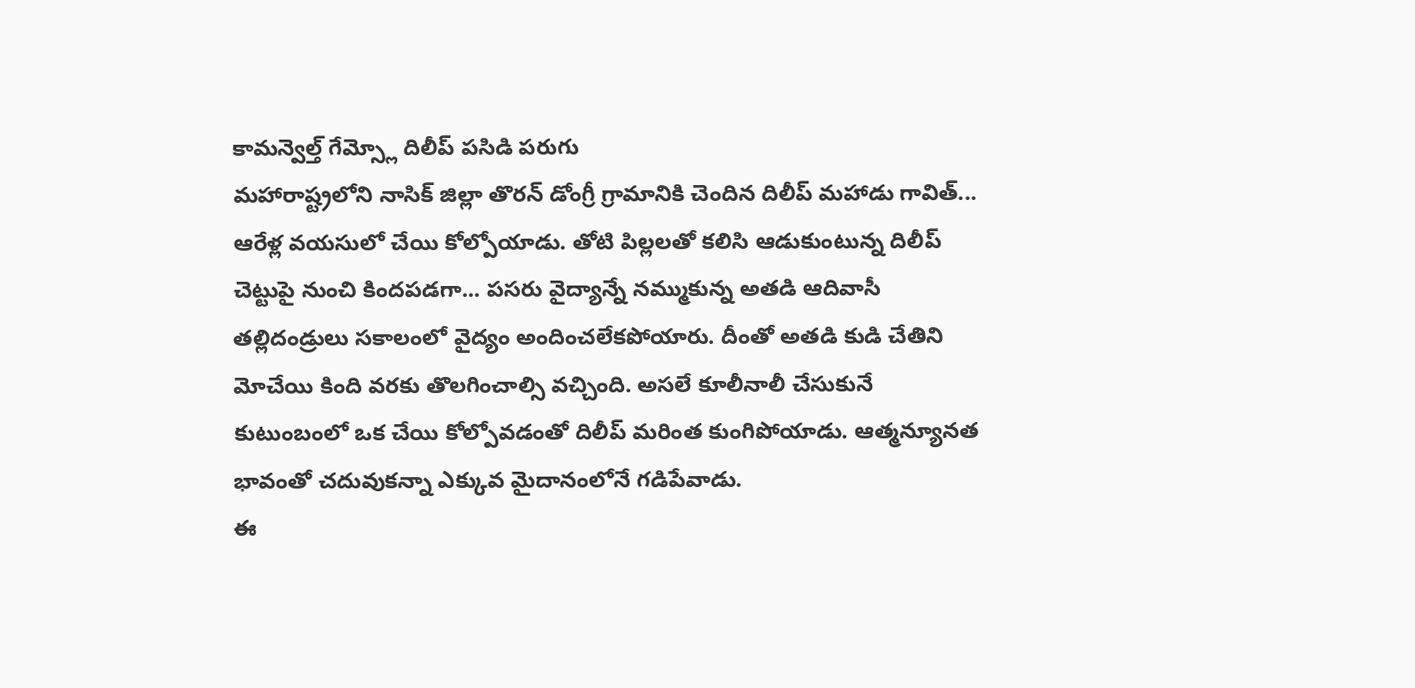కామన్వెల్త్ గేమ్స్లో దిలీప్ పసిడి పరుగు
మహారాష్ట్రలోని నాసిక్ జిల్లా తొరన్ డోంగ్రీ గ్రామానికి చెందిన దిలీప్ మహాడు గావిత్... ఆరేళ్ల వయసులో చేయి కోల్పోయాడు. తోటి పిల్లలతో కలిసి ఆడుకుంటున్న దిలీప్ చెట్టుపై నుంచి కిందపడగా... పసరు వైద్యాన్నే నమ్ముకున్న అతడి ఆదివాసీ తల్లిదండ్రులు సకాలంలో వైద్యం అందించలేకపోయారు. దీంతో అతడి కుడి చేతిని మోచేయి కింది వరకు తొలగించాల్సి వచ్చింది. అసలే కూలీనాలీ చేసుకునే కుటుంబంలో ఒక చేయి కోల్పోవడంతో దిలీప్ మరింత కుంగిపోయాడు. ఆత్మన్యూనత భావంతో చదువుకన్నా ఎక్కువ మైదానంలోనే గడిపేవాడు.
ఈ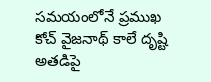సమయంలోనే ప్రముఖ కోచ్ వైజనాథ్ కాలే దృష్టి అతడిపై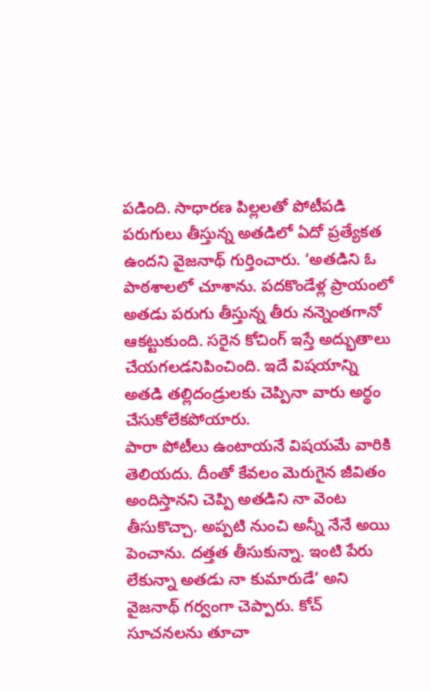పడింది. సాధారణ పిల్లలతో పోటీపడి పరుగులు తీస్తున్న అతడిలో ఏదో ప్రత్యేకత ఉందని వైజనాథ్ గుర్తించారు. ‘అతడిని ఓ పాఠశాలలో చూశాను. పదకొండేళ్ల ప్రాయంలో అతడు పరుగు తీస్తున్న తీరు నన్నెంతగానో ఆకట్టుకుంది. సరైన కోచింగ్ ఇస్తే అద్భుతాలు చేయగలడనిపించింది. ఇదే విషయాన్ని అతడి తల్లిదండ్రులకు చెప్పినా వారు అర్థం చేసుకోలేకపోయారు.
పారా పోటీలు ఉంటాయనే విషయమే వారికి తెలియదు. దీంతో కేవలం మెరుగైన జీవితం అందిస్తానని చెప్పి అతడిని నా వెంట తీసుకొచ్చా. అప్పటి నుంచి అన్నీ నేనే అయి పెంచాను. దత్తత తీసుకున్నా. ఇంటి పేరు లేకున్నా అతడు నా కుమారుడే’ అని వైజనాథ్ గర్వంగా చెప్పారు. కోచ్ సూచనలను తూచా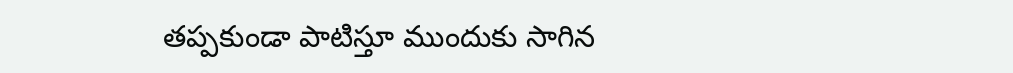తప్పకుండా పాటిస్తూ ముందుకు సాగిన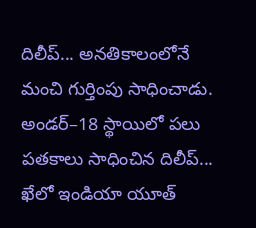దిలీప్... అనతికాలంలోనే మంచి గుర్తింపు సాధించాడు. అండర్–18 స్థాయిలో పలు పతకాలు సాధించిన దిలీప్... ఖేలో ఇండియా యూత్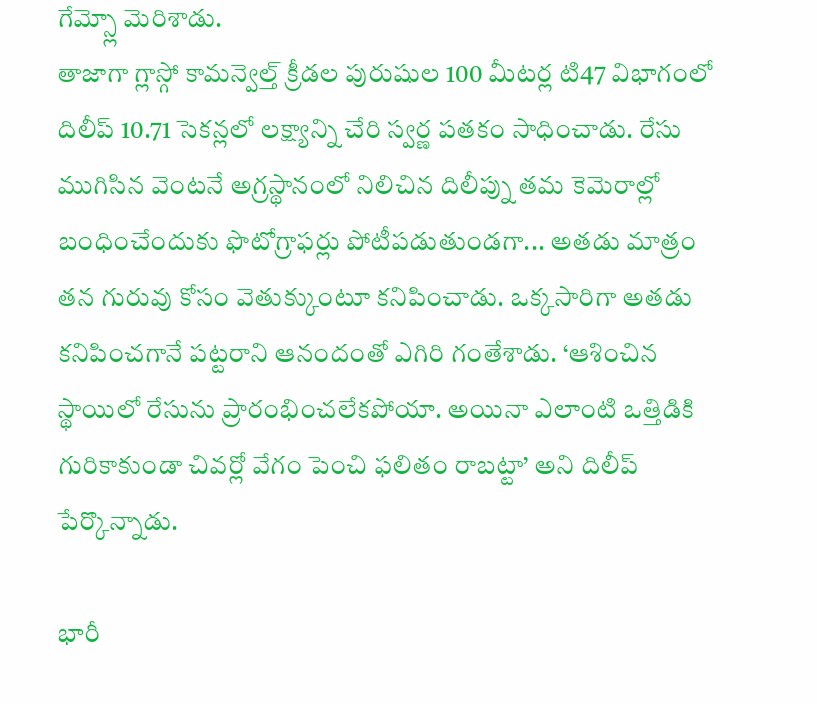గేమ్స్లో మెరిశాడు.
తాజాగా గ్లాస్గో కామన్వెల్త్ క్రీడల పురుషుల 100 మీటర్ల టి47 విభాగంలో దిలీప్ 10.71 సెకన్లలో లక్ష్యాన్ని చేరి స్వర్ణ పతకం సాధించాడు. రేసు ముగిసిన వెంటనే అగ్రస్థానంలో నిలిచిన దిలీప్ను తమ కెమెరాల్లో బంధించేందుకు ఫొటోగ్రాఫర్లు పోటీపడుతుండగా... అతడు మాత్రం తన గురువు కోసం వెతుక్కుంటూ కనిపించాడు. ఒక్కసారిగా అతడు కనిపించగానే పట్టరాని ఆనందంతో ఎగిరి గంతేశాడు. ‘ఆశించిన స్థాయిలో రేసును ప్రారంభించలేకపోయా. అయినా ఎలాంటి ఒత్తిడికి గురికాకుండా చివర్లో వేగం పెంచి ఫలితం రాబట్టా’ అని దిలీప్ పేర్కొన్నాడు.

భారీ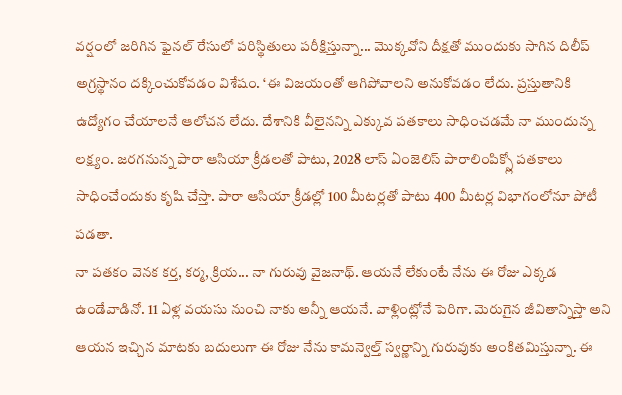వర్షంలో జరిగిన ఫైనల్ రేసులో పరిస్థితులు పరీక్షిస్తున్నా... మొక్కవోని దీక్షతో ముందుకు సాగిన దిలీప్ అగ్రస్థానం దక్కించుకోవడం విశేషం. ‘ఈ విజయంతో ఆగిపోవాలని అనుకోవడం లేదు. ప్రస్తుతానికి ఉద్యోగం చేయాలనే ఆలోచన లేదు. దేశానికి వీలైనన్ని ఎక్కువ పతకాలు సాధించడమే నా ముందున్న లక్ష్యం. జరగనున్న పారా ఆసియా క్రీడలతో పాటు, 2028 లాస్ ఏంజెలిస్ పారాలింపిక్స్లో పతకాలు సాధించేందుకు కృషి చేస్తా. పారా ఆసియా క్రీడల్లో 100 మీటర్లతో పాటు 400 మీటర్ల విభాగంలోనూ పోటీ పడతా.
నా పతకం వెనక కర్త, కర్మ, క్రియ... నా గురువు వైజనాథ్. ఆయనే లేకుంటే నేను ఈ రోజు ఎక్కడ ఉండేవాడినో. 11 ఏళ్ల వయసు నుంచి నాకు అన్నీ ఆయనే. వాళ్లింట్లోనే పెరిగా. మెరుగైన జీవితాన్నిస్తా అని ఆయన ఇచ్చిన మాటకు బదులుగా ఈ రోజు నేను కామన్వెల్త్ స్వర్ణాన్ని గురువుకు అంకితమిస్తున్నా. ఈ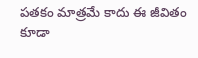పతకం మాత్రమే కాదు ఈ జీవితం కూడా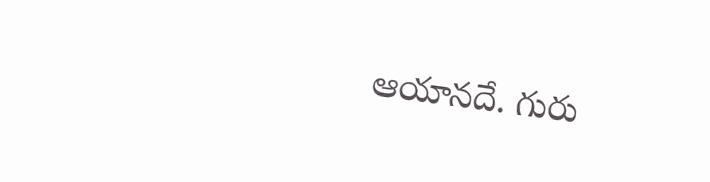ఆయానదే. గురు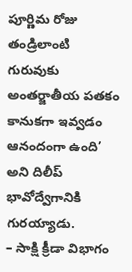పూర్ణిమ రోజు తండ్రిలాంటి గురువుకు అంతర్జాతీయ పతకం కానుకగా ఇవ్వడం ఆనందంగా ఉంది’ అని దిలీప్ భావోద్వేగానికి గురయ్యాడు.
– సాక్షి క్రీడా విభాగం